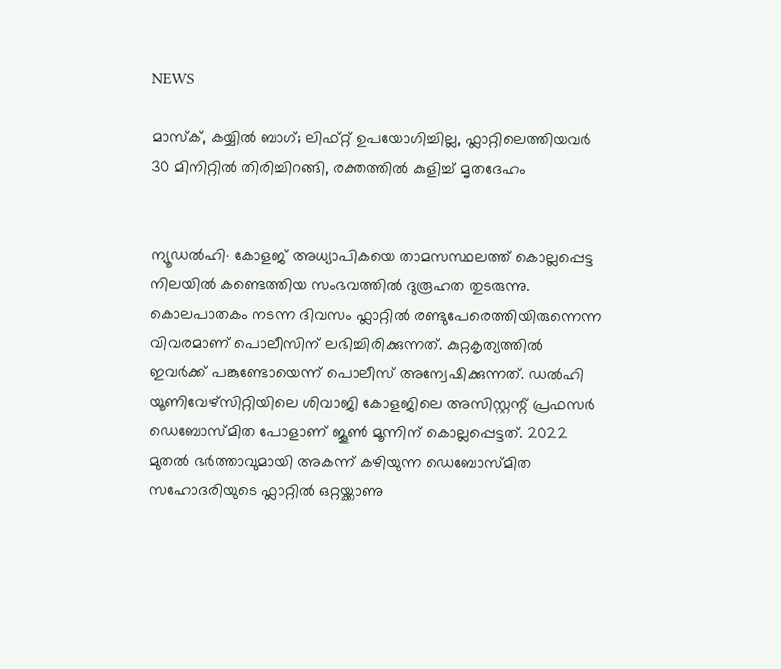NEWS

മാസ്ക്, കയ്യിൽ ബാഗ്; ലിഫ്റ്റ് ഉപയോഗിച്ചില്ല, ഫ്ലാറ്റിലെത്തിയവർ 30 മിനിറ്റിൽ തിരിച്ചിറങ്ങി, രക്തത്തിൽ കുളിച്ച് മൃതദേഹം


ന്യൂഡൽഹി∙ കോളജ് അധ്യാപികയെ താമസസ്ഥലത്ത് കൊല്ലപ്പെട്ട നിലയിൽ കണ്ടെത്തിയ സംഭവത്തിൽ ദുരൂഹത തുടരുന്നു. കൊലപാതകം നടന്ന ദിവസം ഫ്ലാറ്റിൽ രണ്ടുപേരെത്തിയിരുന്നെന്ന വിവരമാണ് പൊലീസിന് ലഭിച്ചിരിക്കുന്നത്. കുറ്റകൃത്യത്തിൽ ഇവർക്ക് പങ്കുണ്ടോയെന്ന് പൊലീസ് അന്വേഷിക്കുന്നത്. ഡൽഹി യൂണിവേഴ്സിറ്റിയിലെ ശിവാജി കോളജിലെ അസിസ്റ്റന്റ് പ്രഫസർ ഡെബോസ്‍മിത പോളാണ് ജൂൺ മൂന്നിന് കൊല്ലപ്പെട്ടത്. 2022 മുതൽ ഭർത്താവുമായി അകന്ന് കഴിയുന്ന ഡെബോസ്‍മിത സഹോദരിയുടെ ഫ്ലാറ്റിൽ ഒറ്റയ്ക്കാണു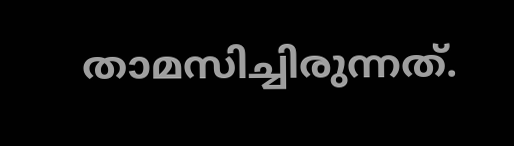താമസിച്ചിരുന്നത്.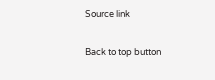Source link

Back to top button